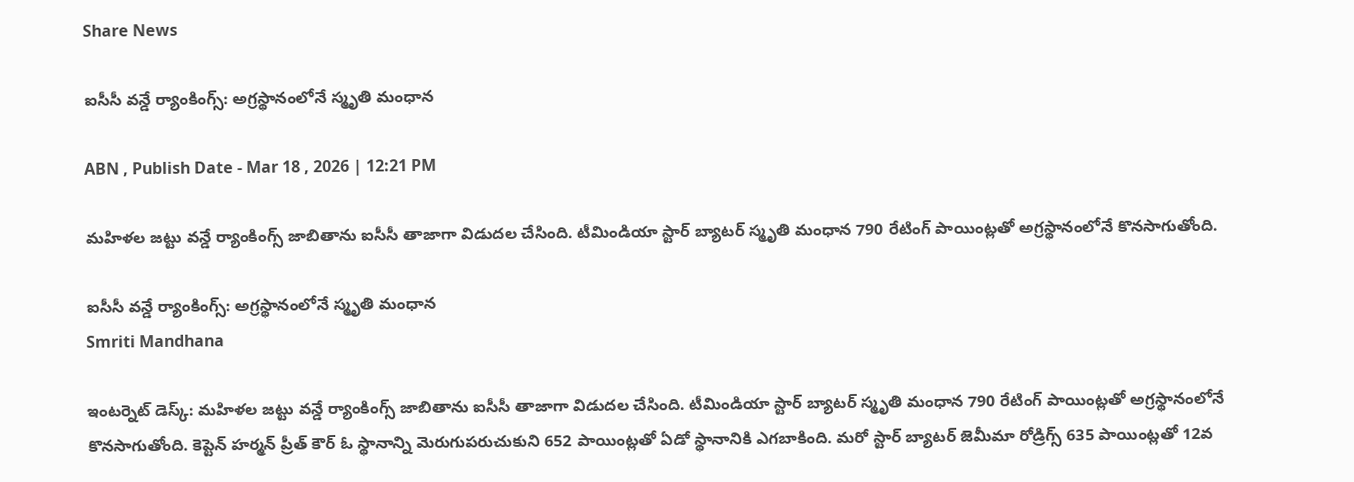Share News

ఐసీసీ వన్డే ర్యాంకింగ్స్: అగ్రస్థానంలోనే స్మృతి మంధాన

ABN , Publish Date - Mar 18 , 2026 | 12:21 PM

మహిళల జట్టు వన్డే ర్యాంకింగ్స్ జాబితాను ఐసీసీ తాజాగా విడుదల చేసింది. టీమిండియా స్టార్ బ్యాటర్ స్మృతి మంధాన 790 రేటింగ్ పాయింట్లతో అగ్రస్థానంలోనే కొనసాగుతోంది.

ఐసీసీ వన్డే ర్యాంకింగ్స్: అగ్రస్థానంలోనే స్మృతి మంధాన
Smriti Mandhana

ఇంటర్నెట్ డెస్క్: మహిళల జట్టు వన్డే ర్యాంకింగ్స్ జాబితాను ఐసీసీ తాజాగా విడుదల చేసింది. టీమిండియా స్టార్ బ్యాటర్ స్మృతి మంధాన 790 రేటింగ్ పాయింట్లతో అగ్రస్థానంలోనే కొనసాగుతోంది. కెప్టెన్ హర్మన్ ప్రీత్ కౌర్ ఓ స్థానాన్ని మెరుగుపరుచుకుని 652 పాయింట్లతో ఏడో స్థానానికి ఎగబాకింది. మరో స్టార్ బ్యాటర్ జెమీమా రోడ్రిగ్స్ 635 పాయింట్లతో 12వ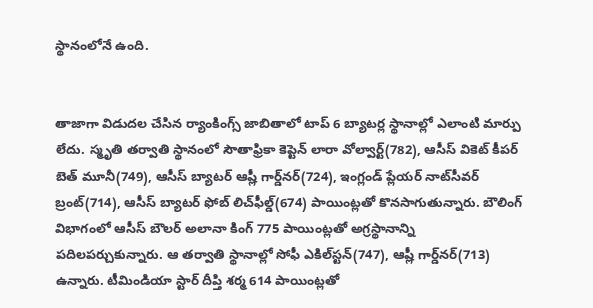స్థానంలోనే ఉంది.


తాజాగా విడుదల చేసిన ర్యాంకింగ్స్ జాబితాలో టాప్ 6 బ్యాటర్ల స్థానాల్లో ఎలాంటి మార్పు లేదు. స్మృతి తర్వాతి స్థానంలో సౌతాఫ్రికా కెప్టెన్ లారా వోల్వార్ట్(782), ఆసీస్ వికెట్ కీపర్ బెత్ మూనీ(749), ఆసీస్ బ్యాటర్ ఆష్లీ గార్డ్‌నర్(724), ఇంగ్లండ్ ప్లేయర్ నాట్‌సీవర్ బ్రంట్(714), ఆసీస్ బ్యాటర్ ఫోబ్ లిచ్‌ఫీల్డ్(674) పాయింట్లతో కొనసాగుతున్నారు. బౌలింగ్ విభాగంలో ఆసీస్‌ బౌలర్ అలానా కింగ్ 775 పాయింట్లతో అగ్రస్థానాన్ని పదిలపర్చుకున్నారు. ఆ తర్వాతి స్థానాల్లో సోఫీ ఎకిల్‌స్టన్(747), ఆష్లీ గార్డ్‌నర్(713) ఉన్నారు. టీమిండియా స్టార్ దీప్తి శర్మ 614 పాయింట్లతో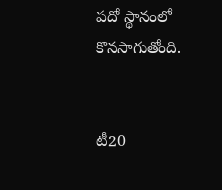పదో స్థానంలో కొనసాగుతోంది.


టీ20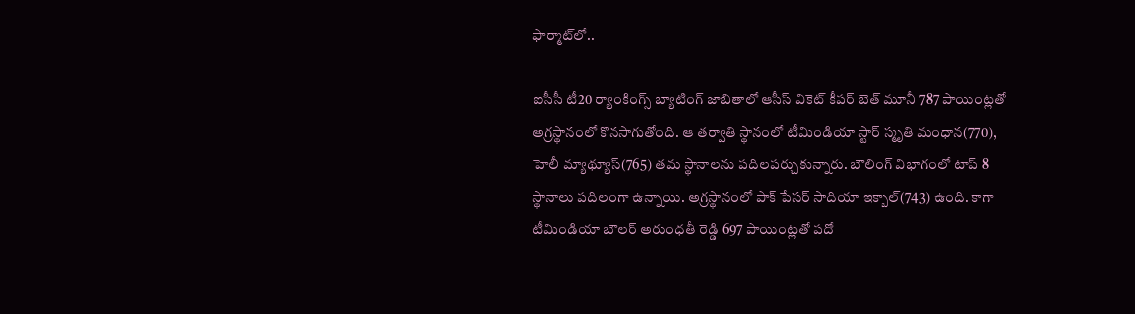ఫార్మాట్‌లో..

ఐసీసీ టీ20 ర్యాంకింగ్స్ బ్యాటింగ్ జాబితాలో ఆసీస్ వికెట్ కీపర్ బెత్ మూనీ 787 పాయింట్లతో అగ్రస్థానంలో కొనసాగుతోంది. ఆ తర్వాతి స్థానంలో టీమిండియా స్టార్ స్మృతి మంధాన(770), హెలీ మ్యాథ్యూస్(765) తమ స్థానాలను పదిలపర్చుకున్నారు. బౌలింగ్ విభాగంలో టాప్ 8 స్థానాలు పదిలంగా ఉన్నాయి. అగ్రస్థానంలో పాక్ పేసర్ సాదియా ఇక్బాల్(743) ఉంది. కాగా టీమిండియా బౌలర్ అరుంధతీ రెడ్డి 697 పాయింట్లతో పదో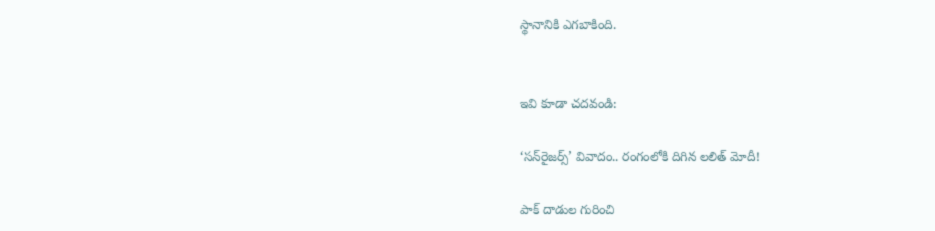స్థానానికి ఎగబాకింది.


ఇవి కూడా చదవండి:

‘సన్‌రైజర్స్’ వివాదం.. రంగంలోకి దిగిన లలిత్ మోదీ!

పాక్ దాడుల గురించి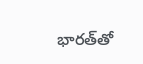భారత్‌తో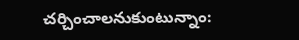చర్చించాలనుకుంటున్నాం: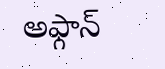అఫ్గాన్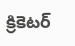క్రికెటర్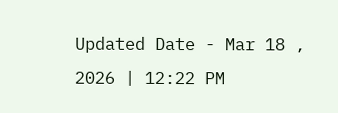Updated Date - Mar 18 , 2026 | 12:22 PM